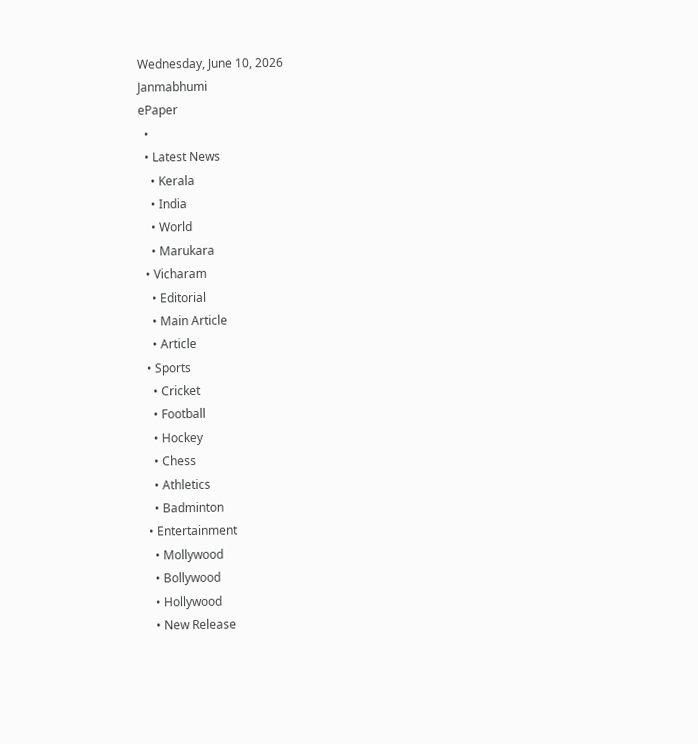Wednesday, June 10, 2026
Janmabhumi
ePaper
  •
  • Latest News
    • Kerala
    • India
    • World
    • Marukara
  • Vicharam
    • Editorial
    • Main Article
    • Article
  • Sports
    • Cricket
    • Football
    • Hockey
    • Chess
    • Athletics
    • Badminton
  • Entertainment
    • Mollywood
    • Bollywood
    • Hollywood
    • New Release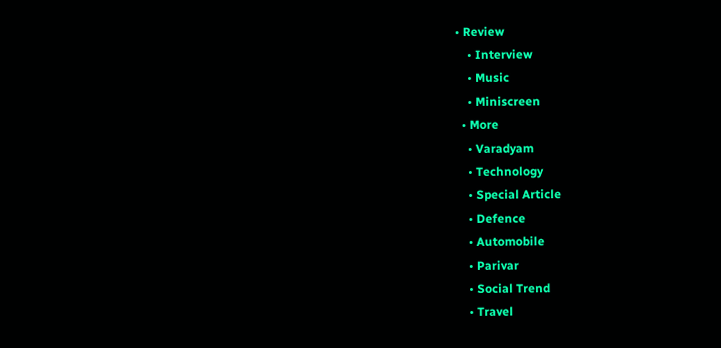• Review
    • Interview
    • Music
    • Miniscreen
  • More
    • Varadyam
    • Technology
    • Special Article
    • Defence
    • Automobile
    • Parivar
    • Social Trend
    • Travel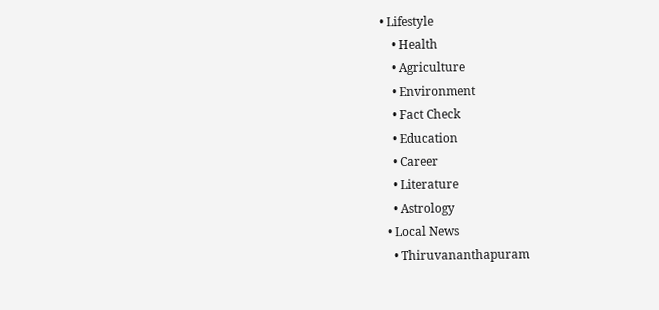• Lifestyle
    • Health
    • Agriculture
    • Environment
    • Fact Check
    • Education
    • Career
    • Literature
    • Astrology
  • Local News
    • Thiruvananthapuram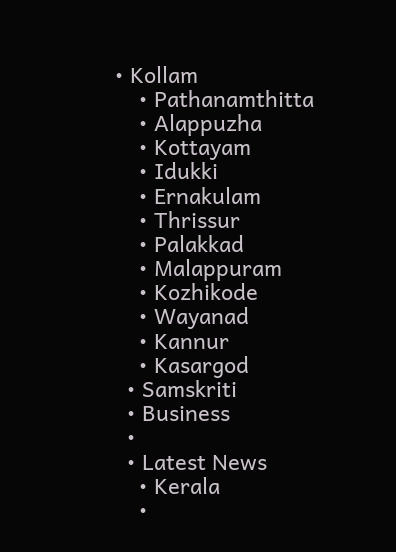• Kollam
    • Pathanamthitta
    • Alappuzha
    • Kottayam
    • Idukki
    • Ernakulam
    • Thrissur
    • Palakkad
    • Malappuram
    • Kozhikode
    • Wayanad
    • Kannur
    • Kasargod
  • Samskriti
  • Business
  •
  • Latest News
    • Kerala
    •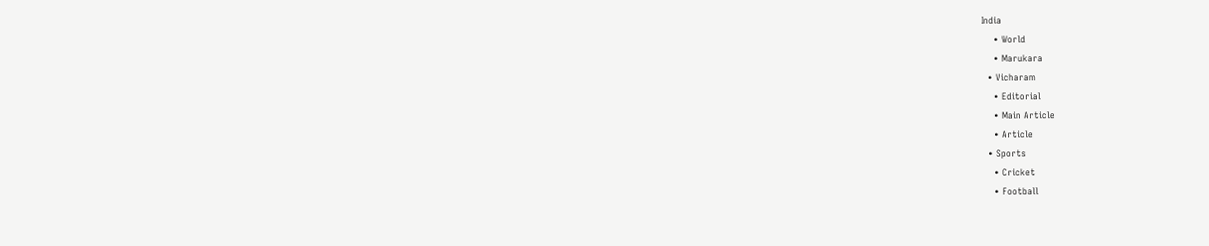India
    • World
    • Marukara
  • Vicharam
    • Editorial
    • Main Article
    • Article
  • Sports
    • Cricket
    • Football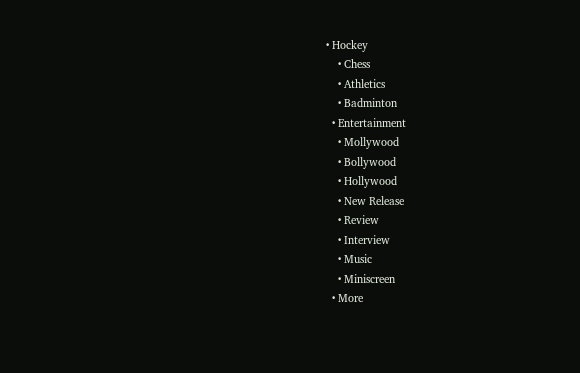• Hockey
    • Chess
    • Athletics
    • Badminton
  • Entertainment
    • Mollywood
    • Bollywood
    • Hollywood
    • New Release
    • Review
    • Interview
    • Music
    • Miniscreen
  • More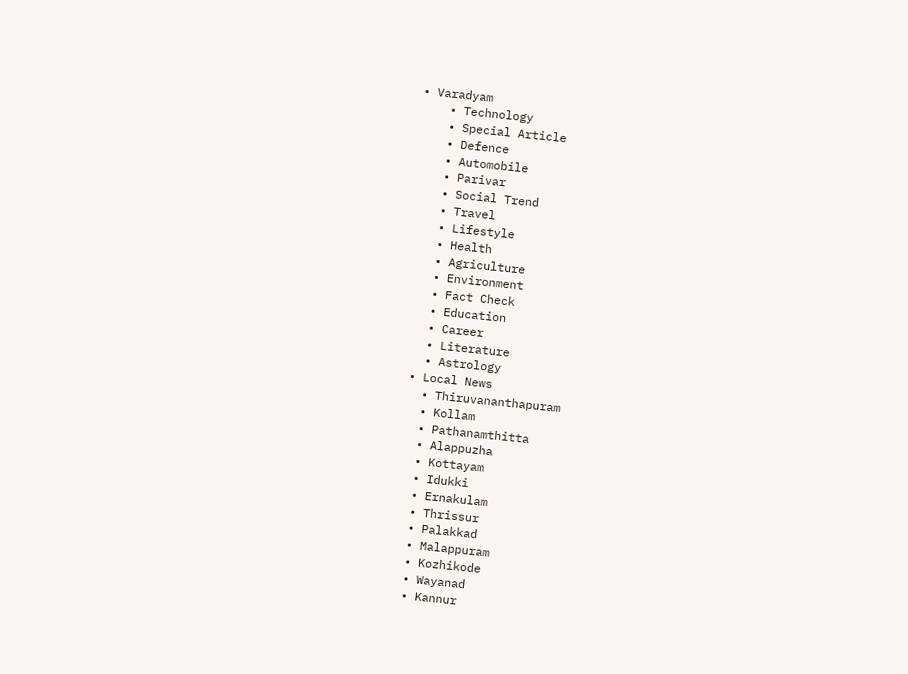• Varadyam
    • Technology
    • Special Article
    • Defence
    • Automobile
    • Parivar
    • Social Trend
    • Travel
    • Lifestyle
    • Health
    • Agriculture
    • Environment
    • Fact Check
    • Education
    • Career
    • Literature
    • Astrology
  • Local News
    • Thiruvananthapuram
    • Kollam
    • Pathanamthitta
    • Alappuzha
    • Kottayam
    • Idukki
    • Ernakulam
    • Thrissur
    • Palakkad
    • Malappuram
    • Kozhikode
    • Wayanad
    • Kannur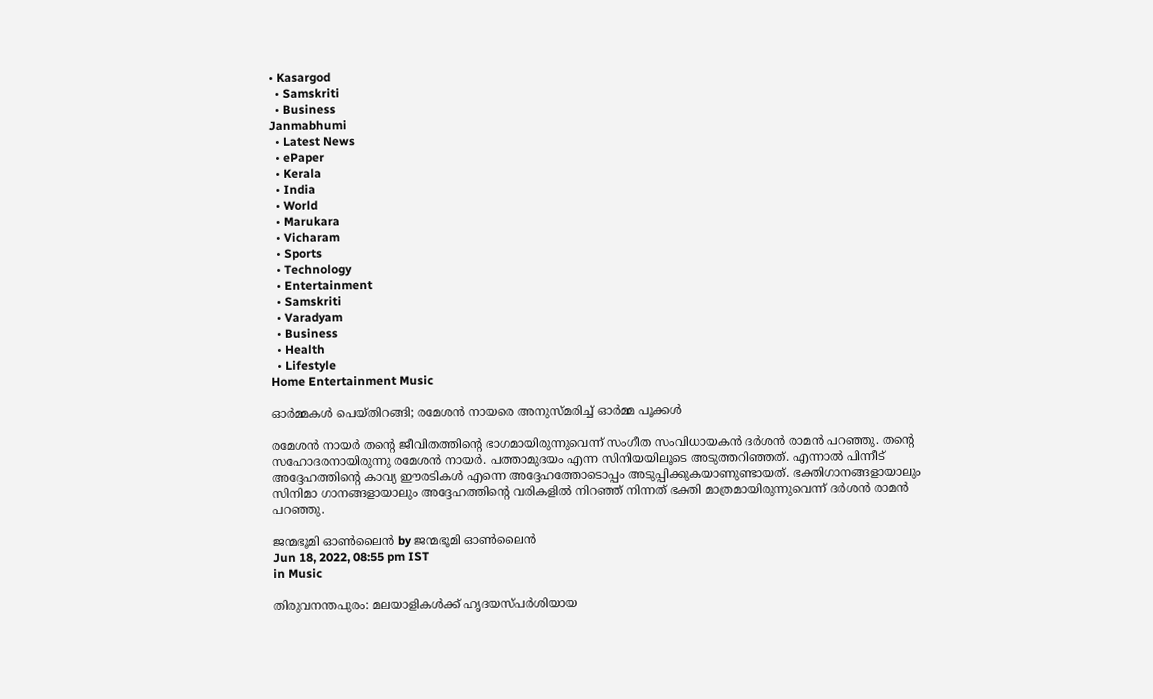• Kasargod
  • Samskriti
  • Business
Janmabhumi
  • Latest News
  • ePaper
  • Kerala
  • India
  • World
  • Marukara
  • Vicharam
  • Sports
  • Technology
  • Entertainment
  • Samskriti
  • Varadyam
  • Business
  • Health
  • Lifestyle
Home Entertainment Music

ഓര്‍മ്മകള്‍ പെയ്തിറങ്ങി; രമേശന്‍ നായരെ അനുസ്മരിച്ച് ഓര്‍മ്മ പൂക്കള്‍

രമേശന്‍ നായര്‍ തന്റെ ജീവിതത്തിന്റെ ഭാഗമായിരുന്നുവെന്ന് സംഗീത സംവിധായകന്‍ ദര്‍ശന്‍ രാമന്‍ പറഞ്ഞു. തന്റെ സഹോദരനായിരുന്നു രമേശന്‍ നായര്‍. പത്താമുദയം എന്ന സിനിയയിലൂടെ അടുത്തറിഞ്ഞത്. എന്നാല്‍ പിന്നീട് അദ്ദേഹത്തിന്റെ കാവ്യ ഈരടികള്‍ എന്നെ അദ്ദേഹത്തോടൊപ്പം അടുപ്പിക്കുകയാണുണ്ടായത്. ഭക്തിഗാനങ്ങളായാലും സിനിമാ ഗാനങ്ങളായാലും അദ്ദേഹത്തിന്റെ വരികളില്‍ നിറഞ്ഞ് നിന്നത് ഭക്തി മാത്രമായിരുന്നുവെന്ന് ദര്‍ശന്‍ രാമന്‍ പറഞ്ഞു.

ജന്മഭൂമി ഓണ്‍ലൈന്‍ by ജന്മഭൂമി ഓണ്‍ലൈന്‍
Jun 18, 2022, 08:55 pm IST
in Music

തിരുവനന്തപുരം: മലയാളികള്‍ക്ക് ഹൃദയസ്പര്‍ശിയായ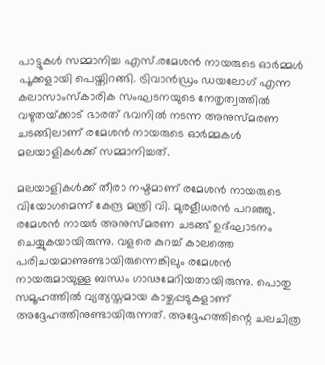പാട്ടുകള്‍ സമ്മാനിച്ച എസ്.രമേശന്‍ നായരുടെ ഓര്‍മ്മള്‍  പൂക്കളായി പെയ്തിറങ്ങി. ട്രിവാന്‍ഡ്രം ഡയലോഗ് എന്ന കലാസാംസ്‌കാരിക സംഘടനയുടെ നേതൃത്വത്തില്‍ വഴുതയ്‌ക്കാട് ഭാരത് ഭവനില്‍ നടന്ന അനുസ്മരണ ചടങ്ങിലാണ് രമേശന്‍ നായരുടെ ഓര്‍മ്മകള്‍ മലയാളികള്‍ക്ക് സമ്മാനിച്ചത്.

മലയാളികള്‍ക്ക് തീരാ നഷ്ടമാണ് രമേശന്‍ നായരുടെ വിയോഗമെന്ന് കേന്ദ്ര മന്ത്രി വി. മുരളീധരന്‍ പറഞ്ഞു. രമേശന്‍ നായര്‍ അനുസ്മരണ ചടങ്ങ് ഉദ്ഘാടനം ചെയ്യുകയായിരുന്നു. വളരെ കുറച്ച് കാലത്തെ പരിചയമാണുണ്ടായിരുന്നെങ്കിലും രമേശന്‍ നായരുമായുള്ള ബന്ധം ഗാഢമേറിയതായിരുന്നു. പൊതു സമൂഹത്തില്‍ വ്യത്യസ്തമായ കാഴ്ചപ്പടുകളാണ് അദ്ദേഹത്തിനുണ്ടായിരുന്നത്. അദ്ദേഹത്തിന്റെ ചലചിത്ര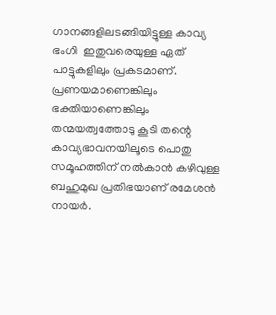ഗാനങ്ങളിലടങ്ങിയിട്ടുള്ള കാവ്യ ഭംഗി  ഇതുവരെയുള്ള ഏത് പാട്ടുകളിലും പ്രകടമാണ്. പ്രണയമാണെങ്കിലും ഭക്തിയാണെങ്കിലും തന്മയത്വത്തോടു കൂടി തന്റെ കാവ്യഭാവനയിലൂടെ പൊതു സമൂഹത്തിന് നല്‍കാന്‍ കഴിവുള്ള ബഹുമുഖ പ്രതിഭയാണ് രമേശന്‍ നായര്‍.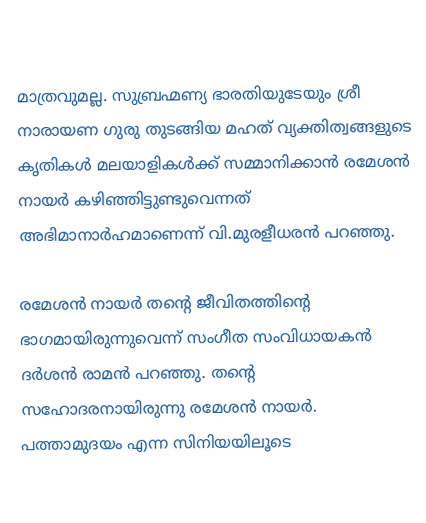മാത്രവുമല്ല. സുബ്രഹ്മണ്യ ഭാരതിയുടേയും ശ്രീ നാരായണ ഗുരു തുടങ്ങിയ മഹത് വ്യക്തിത്വങ്ങളുടെ കൃതികള്‍ മലയാളികള്‍ക്ക് സമ്മാനിക്കാന്‍ രമേശന്‍ നായര്‍ കഴിഞ്ഞിട്ടുണ്ടുവെന്നത്  അഭിമാനാര്‍ഹമാണെന്ന് വി.മുരളീധരന്‍ പറഞ്ഞു.

രമേശന്‍ നായര്‍ തന്റെ ജീവിതത്തിന്റെ ഭാഗമായിരുന്നുവെന്ന് സംഗീത സംവിധായകന്‍ ദര്‍ശന്‍ രാമന്‍ പറഞ്ഞു. തന്റെ സഹോദരനായിരുന്നു രമേശന്‍ നായര്‍. പത്താമുദയം എന്ന സിനിയയിലൂടെ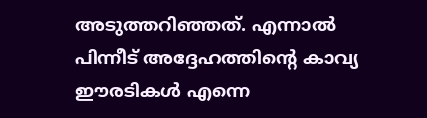അടുത്തറിഞ്ഞത്. എന്നാല്‍ പിന്നീട് അദ്ദേഹത്തിന്റെ കാവ്യ ഈരടികള്‍ എന്നെ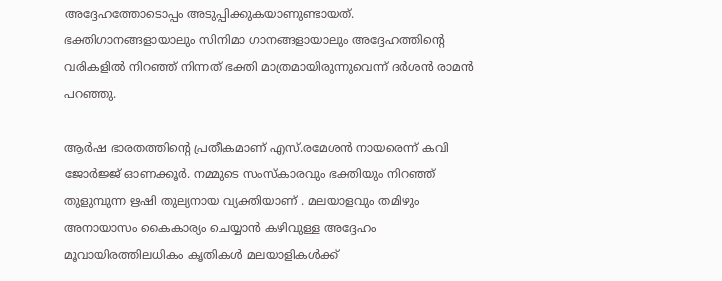അദ്ദേഹത്തോടൊപ്പം അടുപ്പിക്കുകയാണുണ്ടായത്. ഭക്തിഗാനങ്ങളായാലും സിനിമാ ഗാനങ്ങളായാലും അദ്ദേഹത്തിന്റെ വരികളില്‍ നിറഞ്ഞ് നിന്നത് ഭക്തി മാത്രമായിരുന്നുവെന്ന് ദര്‍ശന്‍ രാമന്‍ പറഞ്ഞു.

ആര്‍ഷ ഭാരതത്തിന്റെ പ്രതീകമാണ് എസ്.രമേശന്‍ നായരെന്ന് കവി ജോര്‍ജ്ജ് ഓണക്കൂര്‍. നമ്മുടെ സംസ്‌കാരവും ഭക്തിയും നിറഞ്ഞ് തുളുമ്പുന്ന ഋഷി തുല്യനായ വ്യക്തിയാണ് . മലയാളവും തമിഴും അനായാസം കൈകാര്യം ചെയ്യാന്‍ കഴിവുള്ള അദ്ദേഹം മൂവായിരത്തിലധികം കൃതികള്‍ മലയാളികള്‍ക്ക്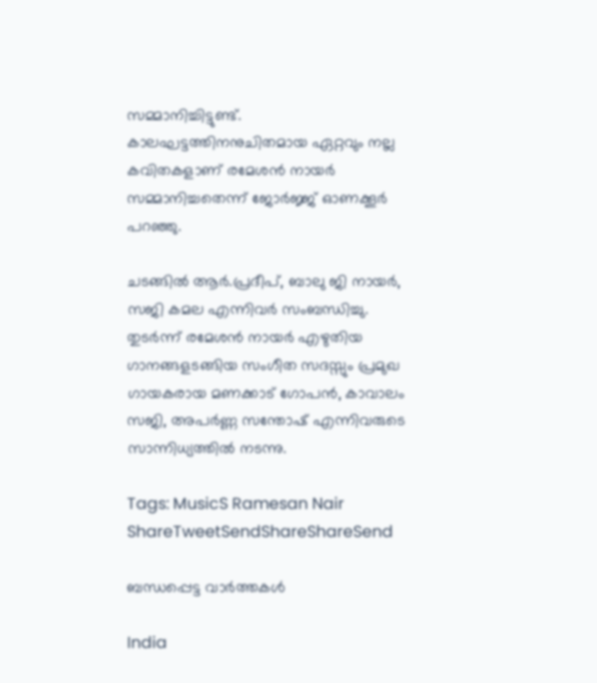സമ്മാനിച്ചിട്ടുണ്ട്. കാലഘട്ടത്തിനനുചിതമായ ഏറ്റവും നല്ല കവിതകളാണ് രമേശന്‍ നായര്‍ സമ്മാനിച്ചതെന്ന് ജോര്‍ജ്ജ് ഓണക്കൂര്‍ പറഞ്ഞു.

ചടങ്ങില്‍ ആര്‍.പ്രദീപ്, ബാലു ജി നായര്‍, സജി കമല എന്നിവര്‍ സംബന്ധിച്ചു. തുടര്‍ന്ന് രമേശന്‍ നായര്‍ എഴുതിയ ഗാനങ്ങളടങ്ങിയ സംഗീത സദസ്സും പ്രമുഖ ഗായകരായ മണക്കാട് ഗോപന്‍, കാവാലം സജി, അപര്‍ണ്ണ സന്തോഷ് എന്നിവരുടെ സാന്നിധ്യത്തില്‍ നടന്നു.

Tags: MusicS Ramesan Nair
ShareTweetSendShareShareSend

ബന്ധപ്പെട്ട വാര്‍ത്തകള്‍

India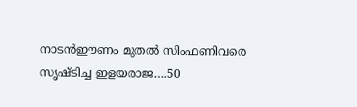നാടന്‍ഈണം മുതല്‍ സിംഫണിവരെ സൃഷ്ടിച്ച ഇളയരാജ….50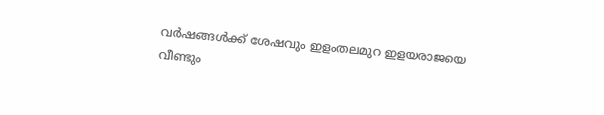വര്‍ഷങ്ങള്‍ക്ക് ശേഷവും ഇളംതലമുറ ഇളയരാജയെ വീണ്ടും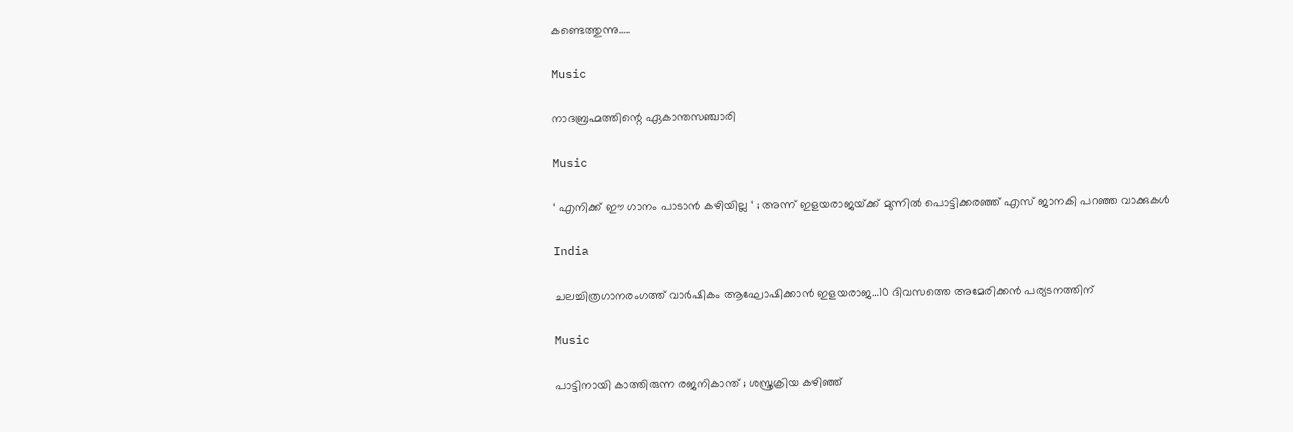കണ്ടെത്തുന്നു…..

Music

നാദബ്രഹ്മത്തിന്റെ ഏകാന്തസഞ്ചാരി

Music

‘ എനിക്ക് ഈ ഗാനം പാടാൻ കഴിയില്ല ‘ ; അന്ന് ഇളയരാജയ്‌ക്ക് മുന്നിൽ പൊട്ടിക്കരഞ്ഞ് എസ് ജാനകി പറഞ്ഞ വാക്കുകൾ

India

ചലച്ചിത്രഗാനരംഗത്ത് വാര്‍ഷികം ആഘോഷിക്കാന്‍ ഇളയരാജ…10 ദിവസത്തെ അമേരിക്കന്‍ പര്യടനത്തിന്

Music

പാട്ടിനായി കാത്തിരുന്ന രജനികാന്ത് ; ശസ്ത്രക്രിയ കഴിഞ്ഞ്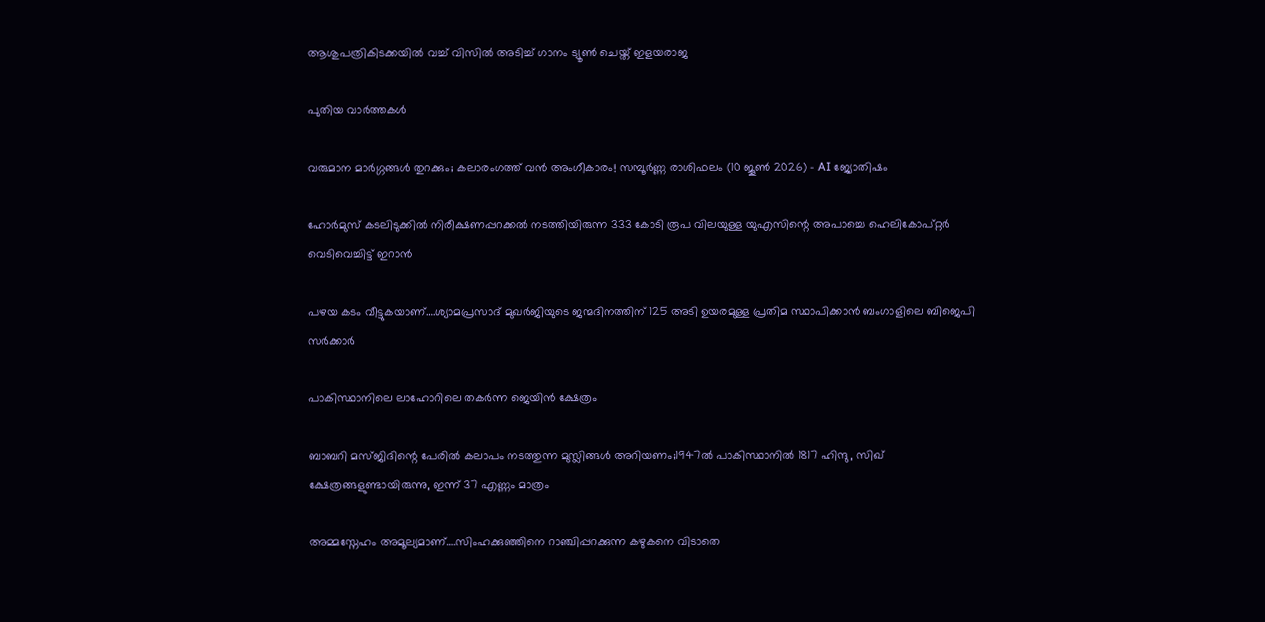ആശുപത്രികിടക്കയിൽ വച്ച് വിസിൽ അടിച്ച് ഗാനം ട്യൂൺ ചെയ്ത് ഇളയരാജ

പുതിയ വാര്‍ത്തകള്‍

വരുമാന മാർഗ്ഗങ്ങൾ തുറക്കും; കലാരംഗത്ത് വൻ അംഗീകാരം! സമ്പൂർണ്ണ രാശിഫലം (10 ജൂൺ 2026) – AI ജ്യോതിഷം

ഹോര്‍മുസ് കടലിടുക്കില്‍ നിരീക്ഷണപ്പറക്കല്‍ നടത്തിയിരുന്ന 333 കോടി രൂപ വിലയുള്ള യുഎസിന്റെ അപാച്ചെ ഹെലികോപ്റ്റര്‍ വെടിവെച്ചിട്ട് ഇറാന്‍

പഴയ കടം വീട്ടുകയാണ്….ശ്യാമപ്രസാദ് മുഖര്‍ജിയുടെ ജന്മദിനത്തിന് 125 അടി ഉയരമുള്ള പ്രതിമ സ്ഥാപിക്കാന്‍ ബംഗാളിലെ ബിജെപി സര്‍ക്കാര്‍

പാകിസ്ഥാനിലെ ലാഹോറിലെ തകര്‍ന്ന ജെയിന്‍ ക്ഷേത്രം

ബാബറി മസ്ജിദിന്റെ പേരില്‍ കലാപം നടത്തുന്ന മുസ്ലിങ്ങള്‍ അറിയണം;1947ല്‍ പാകിസ്ഥാനില്‍ 1817 ഹിന്ദു, സിഖ് ക്ഷേത്രങ്ങളുണ്ടായിരുന്നു, ഇന്ന് 37 എണ്ണം മാത്രം

അമ്മസ്നേഹം അമൂല്യമാണ്….സിംഹക്കുഞ്ഞിനെ റാഞ്ചിപ്പറക്കുന്ന കഴുകനെ വിടാതെ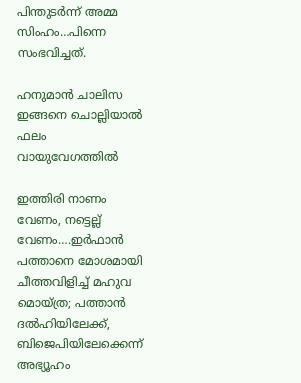പിന്തുടര്‍ന്ന് അമ്മ സിംഹം…പിന്നെ സംഭവിച്ചത്.

ഹനുമാൻ ചാലിസ ഇങ്ങനെ ചൊല്ലിയാൽ ഫലം വായുവേഗത്തിൽ

ഇത്തിരി നാണം വേണം, നട്ടെല്ല് വേണം….ഇര്‍ഫാന്‍ പത്താനെ മോശമായി ചീത്തവിളിച്ച് മഹുവ മൊയ്ത്ര; പത്താന്‍ ദല്‍ഹിയിലേക്ക്, ബിജെപിയിലേക്കെന്ന് അഭ്യൂഹം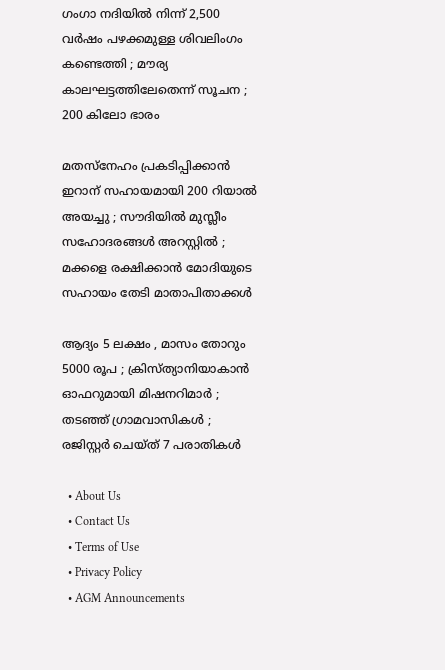ഗംഗാ നദിയിൽ നിന്ന് 2,500 വർഷം പഴക്കമുള്ള ശിവലിംഗം കണ്ടെത്തി ; മൗര്യ കാലഘട്ടത്തിലേതെന്ന് സൂചന ; 200 കിലോ ഭാരം

മതസ്നേഹം പ്രകടിപ്പിക്കാൻ ഇറാന് സഹായമായി 200 റിയാൽ അയച്ചു ; സൗദിയിൽ മുസ്ലീം സഹോദരങ്ങൾ അറസ്റ്റിൽ ; മക്കളെ രക്ഷിക്കാൻ മോദിയുടെ സഹായം തേടി മാതാപിതാക്കൾ

ആദ്യം 5 ലക്ഷം , മാസം തോറും 5000 രൂപ ; ക്രിസ്ത്യാനിയാകാൻ ഓഫറുമായി മിഷനറിമാർ ; തടഞ്ഞ് ഗ്രാമവാസികൾ ; രജിസ്റ്റർ ചെയ്ത് 7 പരാതികൾ

  • About Us
  • Contact Us
  • Terms of Use
  • Privacy Policy
  • AGM Announcements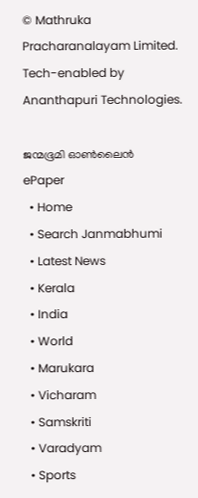© Mathruka Pracharanalayam Limited.
Tech-enabled by Ananthapuri Technologies.

ജന്മഭൂമി ഓണ്‍ലൈന്‍
ePaper
  • Home
  • Search Janmabhumi
  • Latest News
  • Kerala
  • India
  • World
  • Marukara
  • Vicharam
  • Samskriti
  • Varadyam
  • Sports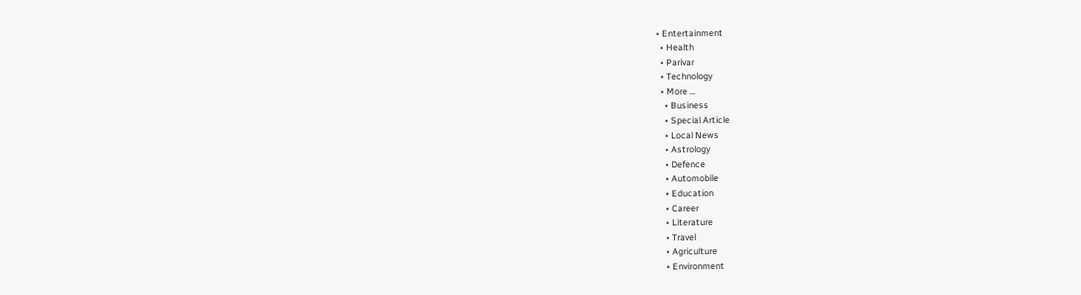• Entertainment
  • Health
  • Parivar
  • Technology
  • More …
    • Business
    • Special Article
    • Local News
    • Astrology
    • Defence
    • Automobile
    • Education
    • Career
    • Literature
    • Travel
    • Agriculture
    • Environment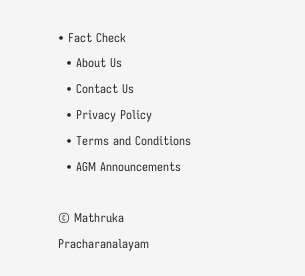• Fact Check
  • About Us
  • Contact Us
  • Privacy Policy
  • Terms and Conditions
  • AGM Announcements

© Mathruka Pracharanalayam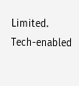Limited.
Tech-enabled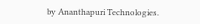by Ananthapuri Technologies.